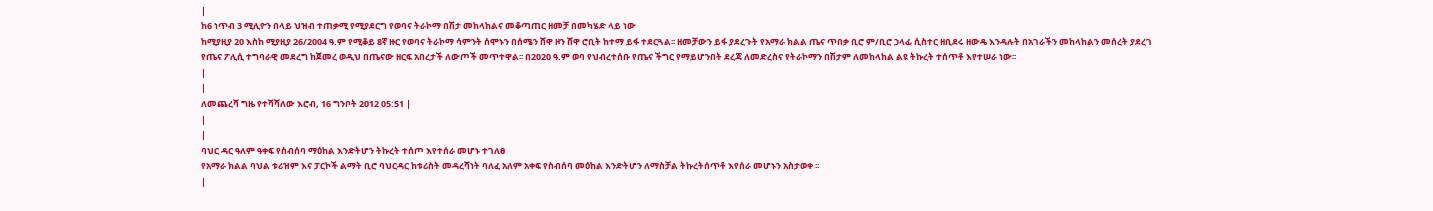|
ከ6 ነጥብ 3 ሚሊዮን በላይ ህዝብ ተጠቃሚ የሚያደርግ የወባና ትራኮማ በሽታ መከላከልና መቆጣጠር ዘመቻ በመካሄድ ላይ ነው
ከሚያዚያ 20 እስከ ሚያዚያ 26/2004 ዓ.ም የሚቆይ 8ኛ ዙር የወባና ትራኮማ ሳምንት ሰሞኑን በሰሜን ሸዋ ዞን ሸዋ ሮቢት ከተማ ይፋ ተደርጓል፡፡ ዘመቻውን ይፋ ያደረጉት የአማራ ክልል ጤና ጥበቃ ቢሮ ም/ቢሮ ኃላፊ ሲስተር ዘቢደሩ ዘውዴ እንዳሉት በአገራችን መከላከልን መሰረት ያደረገ የጤና ፖሊሲ ተግባራዊ መደረግ ከጀመረ ወዲህ በጤናው ዘርፍ አበረታች ለውጦች መጥተዋል፡፡ በ2020 ዓ.ም ወባ የህብረተሰቡ የጤና ችግር የማይሆንበት ደረጃ ለመድረስና የትራኮማን በሽታም ለመከላከል ልዩ ትኩረት ተሰጥቶ እየተሠራ ነው፡፡
|
|
ለመጨረሻ ግዜ የተሻሻለው እሮብ, 16 ግንቦት 2012 05:51 |
|
|
ባህር ዳር ዓለም ዓቀፍ የስብሰባ ማዕከል እንድትሆን ትኩረት ተሰጦ እየተሰራ መሆኑ ተገለፀ
የአማራ ክልል ባህል ቱሪዝም እና ፓርኮች ልማት ቢሮ ባህርዳር ከቱሪስት መዳረሻነት ባለፈ አለም አቀፍ የስብሰባ መዕከል እንድትሆን ለማስቻል ትኩረትሰጥቶ እየሰራ መሆኑን አስታወቀ ፡፡
|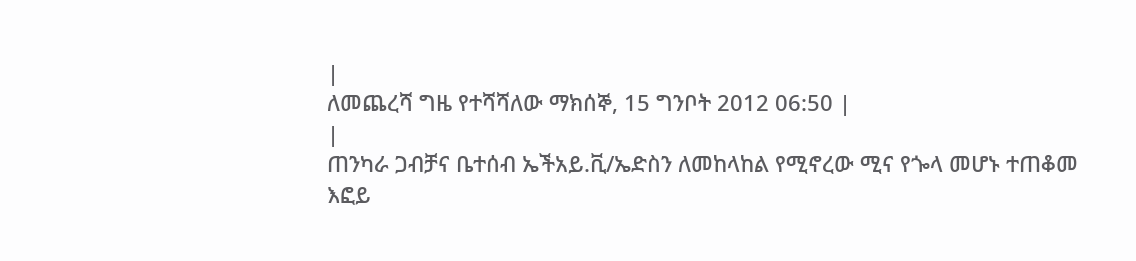|
ለመጨረሻ ግዜ የተሻሻለው ማክሰኞ, 15 ግንቦት 2012 06:50 |
|
ጠንካራ ጋብቻና ቤተሰብ ኤችአይ.ቪ/ኤድስን ለመከላከል የሚኖረው ሚና የጐላ መሆኑ ተጠቆመ
እፎይ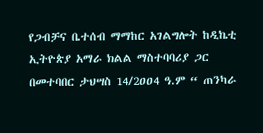የጋብቻና ቤተሰብ ማማከር አገልግሎት ከዲኬቲ ኢትዮጵያ አማራ ክልል ማስተባባሪያ ጋር በመተባበር ታህሣስ 14/2ዐዐ4 ዓ.ም “ ጠንካራ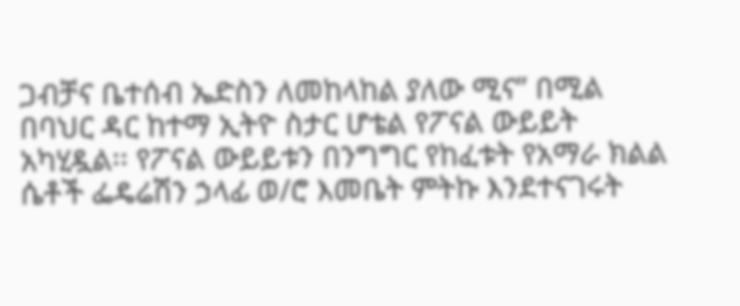ጋብቻና ቤተሰብ ኤድስን ለመከላከል ያለው ሚና” በሚል በባህር ዳር ከተማ ኢትዮ ስታር ሆቴል የፖናል ውይይት አካሂዷል፡፡ የፖናል ውይይቱን በንግግር የከፈቱት የአማራ ክልል ሴቶች ፌዴሬሽን ኃላፊ ወ/ሮ እመቤት ምትኩ እንደተናገሩት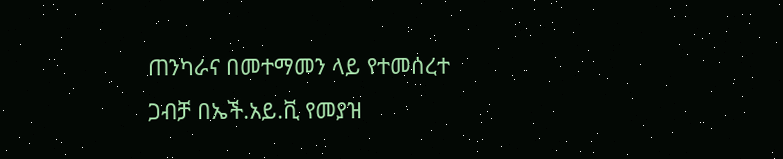ጠንካራና በመተማመን ላይ የተመሰረተ ጋብቻ በኤች.አይ.ቪ የመያዝ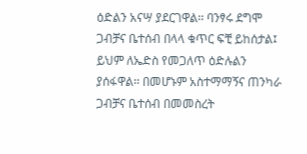ዕድልን አናሣ ያደርገዋል፡፡ ባንፃሩ ደግሞ ጋብቻና ቤተሰብ በላላ ቁጥር ፍቺ ይከሰታል፤ ይህም ለኤድስ የመጋለጥ ዕድሉልን ያሰፋዋል፡፡ በመሆኑም አስተማማኝና ጠንካራ ጋብቻና ቤተሰብ በመመስረት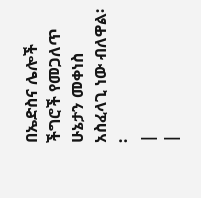በኤድስና ሌሎች ችግሮች የመጋለጥ ሁኔታን መቀነስ አስፈላጊ ነው ብለዋል፡፡
|
|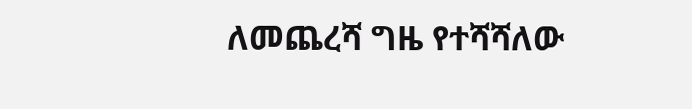ለመጨረሻ ግዜ የተሻሻለው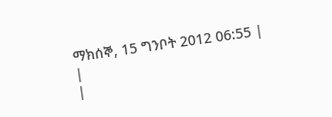ማክሰኞ, 15 ግንቦት 2012 06:55 |
|
|